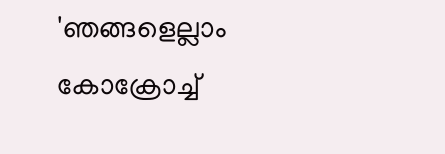'ഞങ്ങളെല്ലാം കോക്രോച്ച്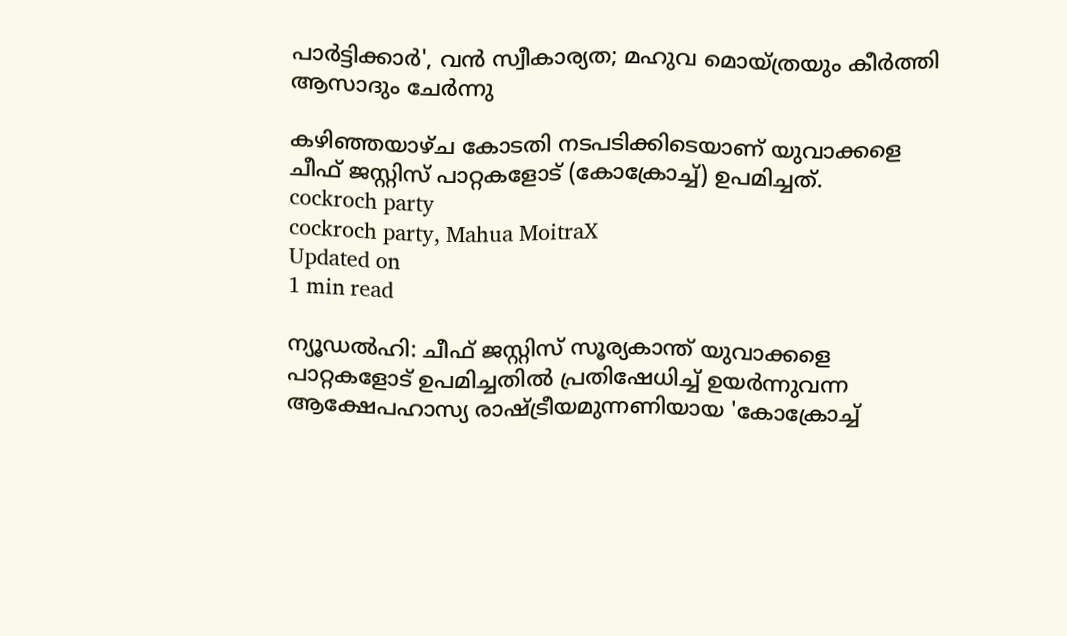പാര്‍ട്ടിക്കാര്‍', വന്‍ സ്വീകാര്യത; മഹുവ മൊയ്ത്രയും കീര്‍ത്തി ആസാദും ചേര്‍ന്നു

കഴിഞ്ഞയാഴ്ച കോടതി നടപടിക്കിടെയാണ് യുവാക്കളെ ചീഫ് ജസ്റ്റിസ് പാറ്റകളോട് (കോക്രോച്ച്) ഉപമിച്ചത്.
cockroch party
cockroch party, Mahua MoitraX
Updated on
1 min read

ന്യൂഡല്‍ഹി: ചീഫ് ജസ്റ്റിസ് സൂര്യകാന്ത് യുവാക്കളെ പാറ്റകളോട് ഉപമിച്ചതില്‍ പ്രതിഷേധിച്ച് ഉയര്‍ന്നുവന്ന ആക്ഷേപഹാസ്യ രാഷ്ട്രീയമുന്നണിയായ 'കോക്രോച്ച്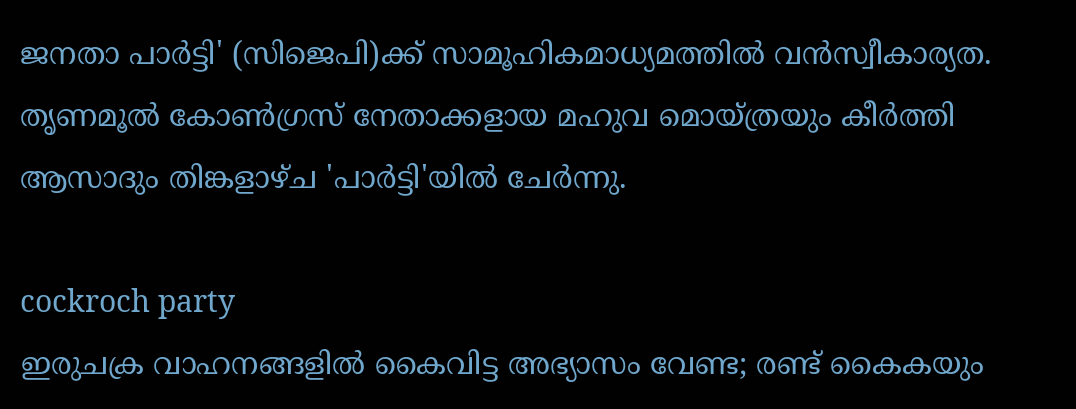ജനതാ പാര്‍ട്ടി' (സിജെപി)ക്ക് സാമൂഹികമാധ്യമത്തില്‍ വന്‍സ്വീകാര്യത. തൃണമൂല്‍ കോണ്‍ഗ്രസ് നേതാക്കളായ മഹുവ മൊയ്ത്രയും കീര്‍ത്തി ആസാദും തിങ്കളാഴ്ച 'പാര്‍ട്ടി'യില്‍ ചേര്‍ന്നു.

cockroch party
ഇരുചക്ര വാഹനങ്ങളില്‍ കൈവിട്ട അഭ്യാസം വേണ്ട; രണ്ട് കൈകയും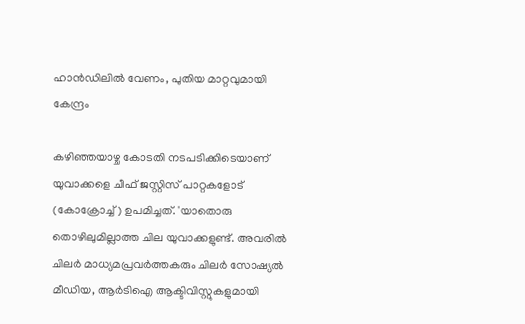ഹാന്‍ഡിലില്‍ വേണം, പുതിയ മാറ്റവുമായി കേന്ദ്രം

കഴിഞ്ഞയാഴ്ച കോടതി നടപടിക്കിടെയാണ് യുവാക്കളെ ചീഫ് ജസ്റ്റിസ് പാറ്റകളോട് (കോക്രോച്ച്) ഉപമിച്ചത്. 'യാതൊരു തൊഴിലുമില്ലാത്ത ചില യുവാക്കളുണ്ട്. അവരില്‍ ചിലര്‍ മാധ്യമപ്രവര്‍ത്തകരും ചിലര്‍ സോഷ്യല്‍ മീഡിയ, ആര്‍ടിഐ ആക്ടിവിസ്റ്റുകളുമായി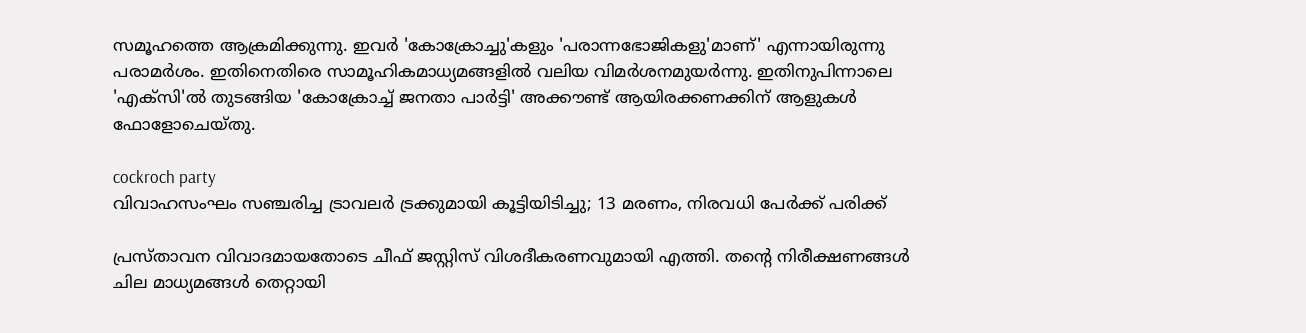സമൂഹത്തെ ആക്രമിക്കുന്നു. ഇവര്‍ 'കോക്രോച്ചു'കളും 'പരാന്നഭോജികളു'മാണ്' എന്നായിരുന്നു പരാമര്‍ശം. ഇതിനെതിരെ സാമൂഹികമാധ്യമങ്ങളില്‍ വലിയ വിമര്‍ശനമുയര്‍ന്നു. ഇതിനുപിന്നാലെ 'എക്‌സി'ല്‍ തുടങ്ങിയ 'കോക്രോച്ച് ജനതാ പാര്‍ട്ടി' അക്കൗണ്ട് ആയിരക്കണക്കിന് ആളുകള്‍ ഫോളോചെയ്തു.

cockroch party
വിവാഹസംഘം സഞ്ചരിച്ച ട്രാവലര്‍ ട്രക്കുമായി കൂട്ടിയിടിച്ചു; 13 മരണം, നിരവധി പേര്‍ക്ക് പരിക്ക്

പ്രസ്താവന വിവാദമായതോടെ ചീഫ് ജസ്റ്റിസ് വിശദീകരണവുമായി എത്തി. തന്റെ നിരീക്ഷണങ്ങള്‍ ചില മാധ്യമങ്ങള്‍ തെറ്റായി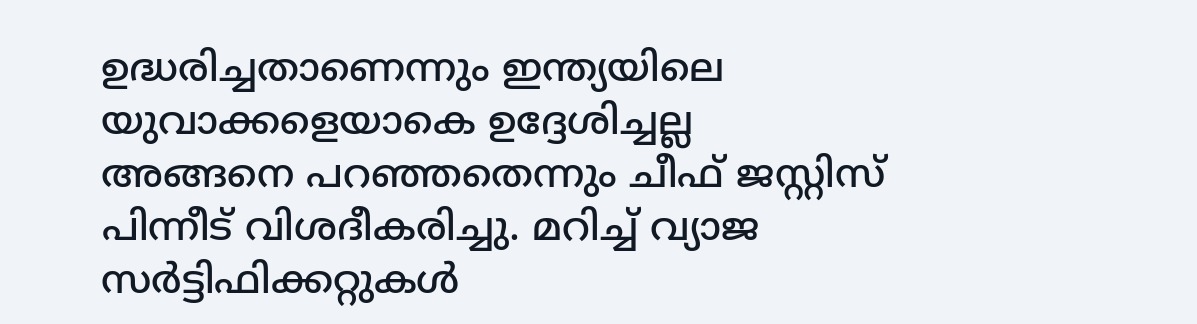ഉദ്ധരിച്ചതാണെന്നും ഇന്ത്യയിലെ യുവാക്കളെയാകെ ഉദ്ദേശിച്ചല്ല അങ്ങനെ പറഞ്ഞതെന്നും ചീഫ് ജസ്റ്റിസ് പിന്നീട് വിശദീകരിച്ചു. മറിച്ച് വ്യാജ സര്‍ട്ടിഫിക്കറ്റുകള്‍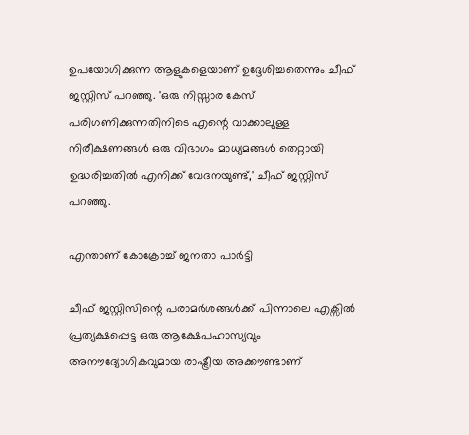ഉപയോഗിക്കുന്ന ആളുകളെയാണ് ഉദ്ദേശിച്ചതെന്നും ചീഫ് ജസ്റ്റിസ് പറഞ്ഞു. 'ഒരു നിസ്സാര കേസ് പരിഗണിക്കുന്നതിനിടെ എന്റെ വാക്കാലുള്ള നിരീക്ഷണങ്ങള്‍ ഒരു വിഭാഗം മാധ്യമങ്ങള്‍ തെറ്റായി ഉദ്ധരിച്ചതില്‍ എനിക്ക് വേദനയുണ്ട്,' ചീഫ് ജസ്റ്റിസ് പറഞ്ഞു.

എന്താണ് കോക്രോച്ച് ജനതാ പാര്‍ട്ടി

ചീഫ് ജസ്റ്റിസിന്റെ പരാമര്‍ശങ്ങള്‍ക്ക് പിന്നാലെ എക്സില്‍ പ്രത്യക്ഷപ്പെട്ട ഒരു ആക്ഷേപഹാസ്യവും അനൗദ്യോഗികവുമായ രാഷ്ട്രീയ അക്കൗണ്ടാണ്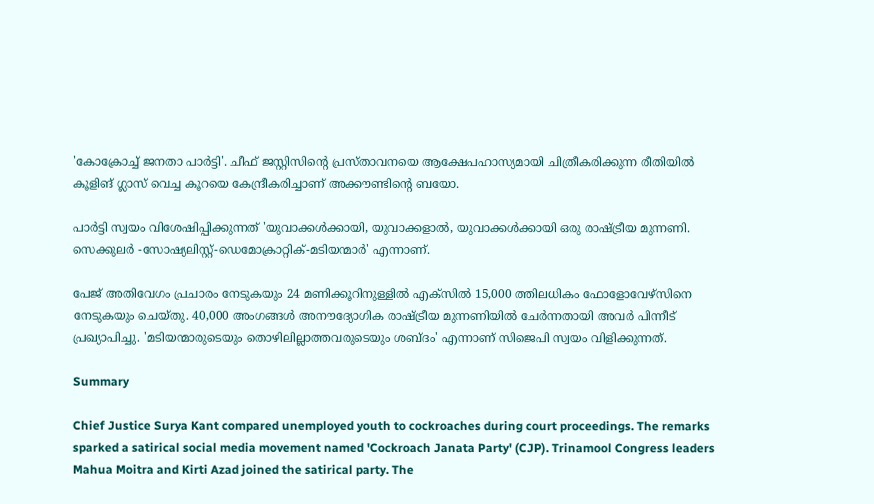'കോക്രോച്ച് ജനതാ പാര്‍ട്ടി'. ചീഫ് ജസ്റ്റിസിന്റെ പ്രസ്താവനയെ ആക്ഷേപഹാസ്യമായി ചിത്രീകരിക്കുന്ന രീതിയില്‍ കൂളിങ് ഗ്ലാസ് വെച്ച കൂറയെ കേന്ദ്രീകരിച്ചാണ് അക്കൗണ്ടിന്റെ ബയോ.

പാര്‍ട്ടി സ്വയം വിശേഷിപ്പിക്കുന്നത് 'യുവാക്കള്‍ക്കായി, യുവാക്കളാല്‍, യുവാക്കള്‍ക്കായി ഒരു രാഷ്ട്രീയ മുന്നണി. സെക്കുലര്‍ -സോഷ്യലിസ്റ്റ്-ഡെമോക്രാറ്റിക്-മടിയന്മാര്‍' എന്നാണ്.

പേജ് അതിവേഗം പ്രചാരം നേടുകയും 24 മണിക്കൂറിനുള്ളില്‍ എക്‌സില്‍ 15,000 ത്തിലധികം ഫോളോവേഴ്സിനെ നേടുകയും ചെയ്തു. 40,000 അംഗങ്ങള്‍ അനൗദ്യോഗിക രാഷ്ട്രീയ മുന്നണിയില്‍ ചേര്‍ന്നതായി അവര്‍ പിന്നീട് പ്രഖ്യാപിച്ചു. 'മടിയന്മാരുടെയും തൊഴിലില്ലാത്തവരുടെയും ശബ്ദം' എന്നാണ് സിജെപി സ്വയം വിളിക്കുന്നത്.

Summary

Chief Justice Surya Kant compared unemployed youth to cockroaches during court proceedings. The remarks sparked a satirical social media movement named 'Cockroach Janata Party' (CJP). Trinamool Congress leaders Mahua Moitra and Kirti Azad joined the satirical party. The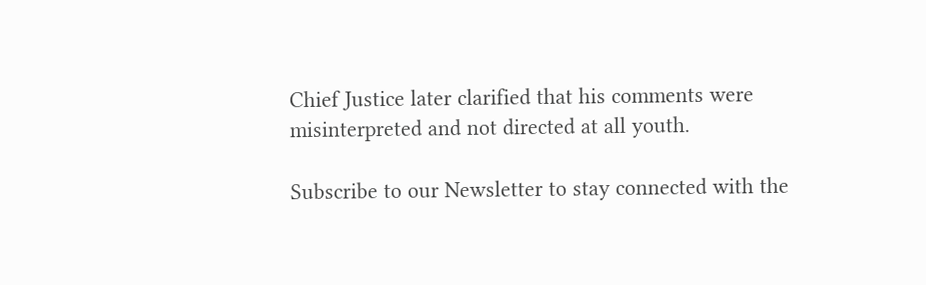Chief Justice later clarified that his comments were misinterpreted and not directed at all youth.

Subscribe to our Newsletter to stay connected with the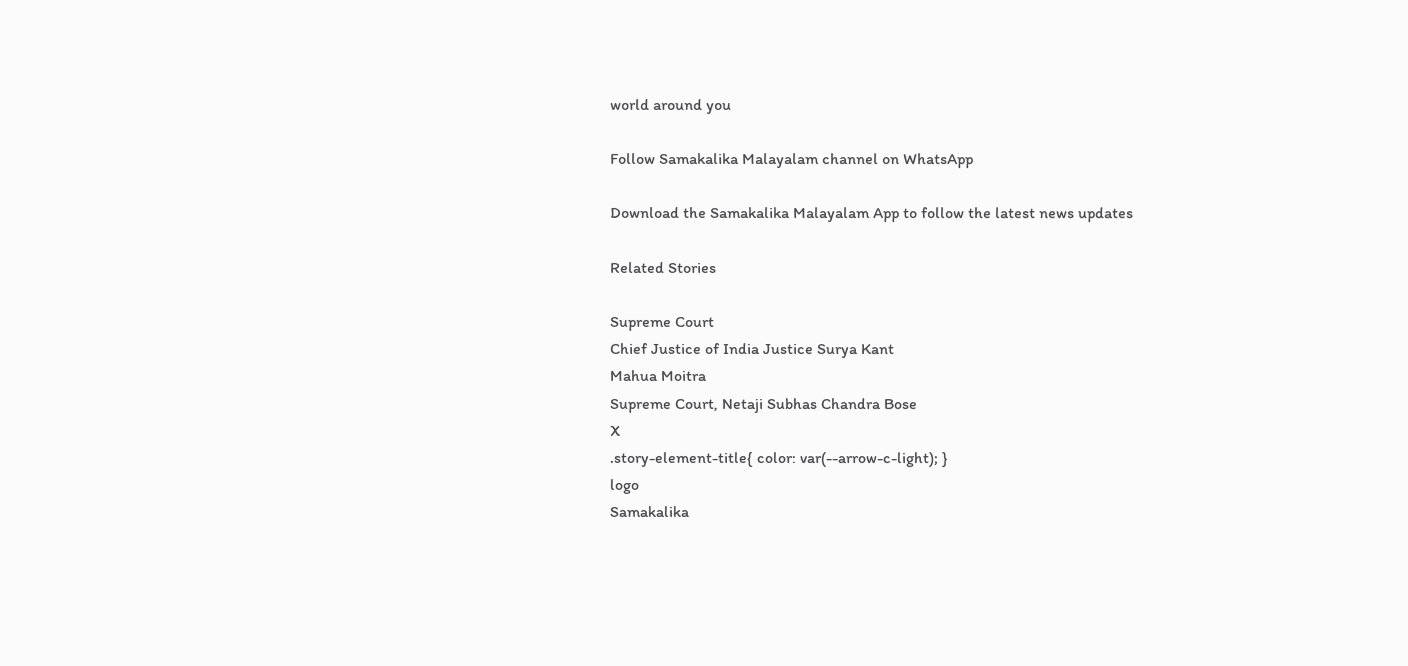world around you

Follow Samakalika Malayalam channel on WhatsApp

Download the Samakalika Malayalam App to follow the latest news updates

Related Stories

Supreme Court
Chief Justice of India Justice Surya Kant
Mahua Moitra
Supreme Court, Netaji Subhas Chandra Bose
X
.story-element-title{ color: var(--arrow-c-light); }
logo
Samakalika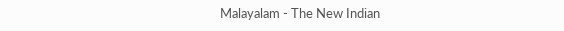Malayalam - The New Indian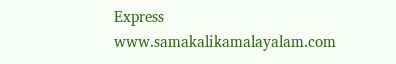Express
www.samakalikamalayalam.com